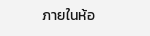ภายในห้อ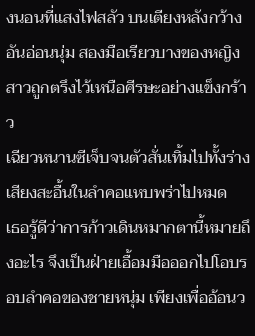งนอนที่แสงไฟสลัว บนเตียงหลังกว้างอันอ่อนนุ่ม สองมือเรียวบางของหญิงสาวถูกตรึงไว้เหนือศีรษะอย่างแข็งกร้าว
เฉียวหนานซีเจ็บจนตัวสั่นเทิ้มไปทั้งร่าง เสียงสะอื้นในลำคอแหบพร่าไปหมด
เธอรู้ดีว่าการก้าวเดินหมากตานี้หมายถึงอะไร จึงเป็นฝ่ายเอื้อมมือออกไปโอบรอบลำคอของชายหนุ่ม เพียงเพื่ออ้อนว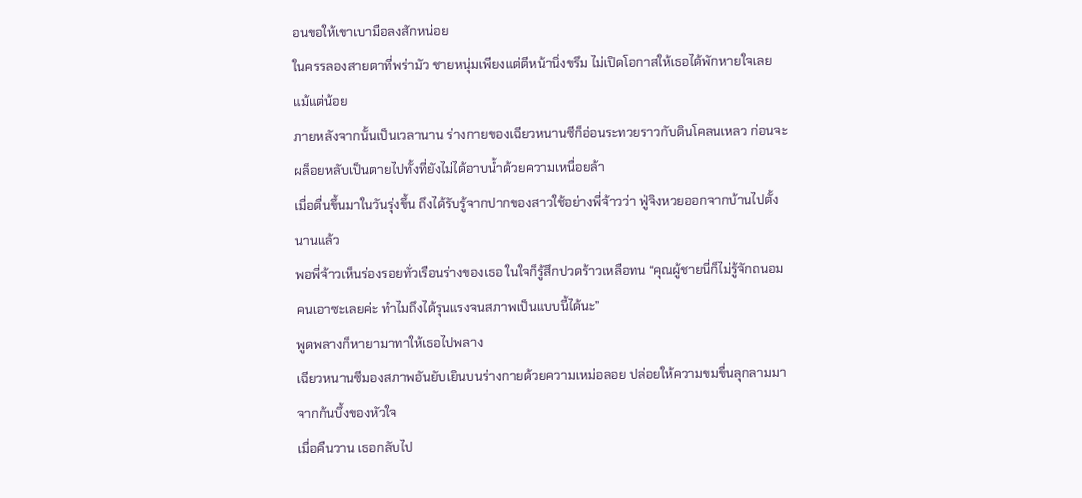อนขอให้เขาเบามือลงสักหน่อย
ในครรลองสายตาที่พร่ามัว ชายหนุ่มเพียงแต่ตีหน้านิ่งขรึม ไม่เปิดโอกาสให้เธอได้พักหายใจเลยแม้แต่น้อย
ภายหลังจากนั้นเป็นเวลานาน ร่างกายของเฉียวหนานซีก็อ่อนระทวยราวกับดินโคลนเหลว ก่อนจะผล็อยหลับเป็นตายไปทั้งที่ยังไม่ได้อาบน้ำด้วยความเหนื่อยล้า
เมื่อตื่นขึ้นมาในวันรุ่งขึ้น ถึงได้รับรู้จากปากของสาวใช้อย่างพี่จ้าวว่า ฟู่จิงหวยออกจากบ้านไปตั้งนานแล้ว
พอพี่จ้าวเห็นร่องรอยทั่วเรือนร่างของเธอ ในใจก็รู้สึกปวดร้าวเหลือทน “คุณผู้ชายนี่ก็ไม่รู้จักถนอมคนเอาซะเลยค่ะ ทำไมถึงได้รุนแรงจนสภาพเป็นแบบนี้ได้นะ”
พูดพลางก็หายามาทาให้เธอไปพลาง
เฉียวหนานซีมองสภาพอันยับเยินบนร่างกายด้วยความเหม่อลอย ปล่อยให้ความขมขื่นลุกลามมาจากก้นบึ้งของหัวใจ
เมื่อคืนวาน เธอกลับไป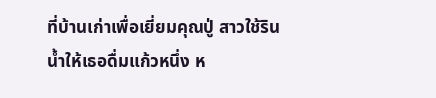ที่บ้านเก่าเพื่อเยี่ยมคุณปู่ สาวใช้รินน้ำให้เธอดื่มแก้วหนึ่ง ห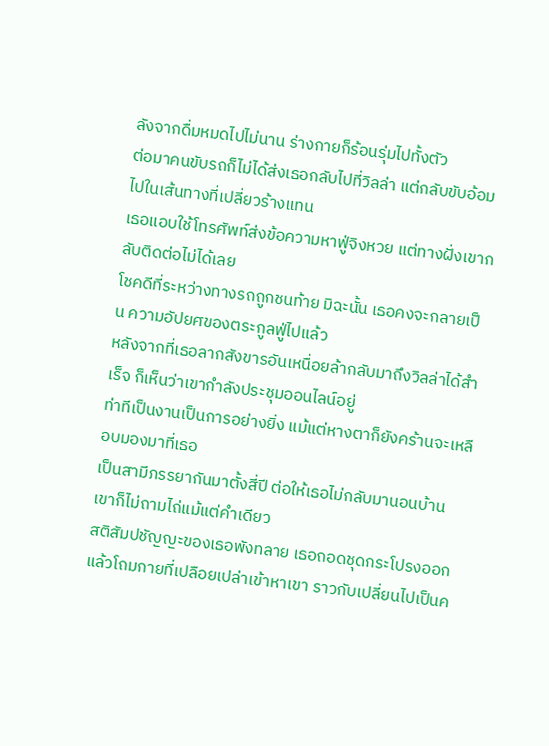ลังจากดื่มหมดไปไม่นาน ร่างกายก็ร้อนรุ่มไปทั้งตัว
ต่อมาคนขับรถก็ไม่ได้ส่งเธอกลับไปที่วิลล่า แต่กลับขับอ้อมไปในเส้นทางที่เปลี่ยวร้างแทน
เธอแอบใช้โทรศัพท์ส่งข้อความหาฟู่จิงหวย แต่ทางฝั่งเขากลับติดต่อไม่ได้เลย
โชคดีที่ระหว่างทางรถถูกชนท้าย มิฉะนั้น เธอคงจะกลายเป็น ความอัปยศของตระกูลฟู่ไปแล้ว
หลังจากที่เธอลากสังขารอันเหนื่อยล้ากลับมาถึงวิลล่าได้สำเร็จ ก็เห็นว่าเขากำลังประชุมออนไลน์อยู่
ท่าทีเป็นงานเป็นการอย่างยิ่ง แม้แต่หางตาก็ยังคร้านจะเหลือบมองมาที่เธอ
เป็นสามีภรรยากันมาตั้งสี่ปี ต่อให้เธอไม่กลับมานอนบ้าน เขาก็ไม่ถามไถ่แม้แต่คำเดียว
สติสัมปชัญญะของเธอพังทลาย เธอถอดชุดกระโปรงออก แล้วโถมกายที่เปลือยเปล่าเข้าหาเขา ราวกับเปลี่ยนไปเป็นค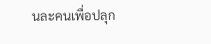นละคนเพื่อปลุก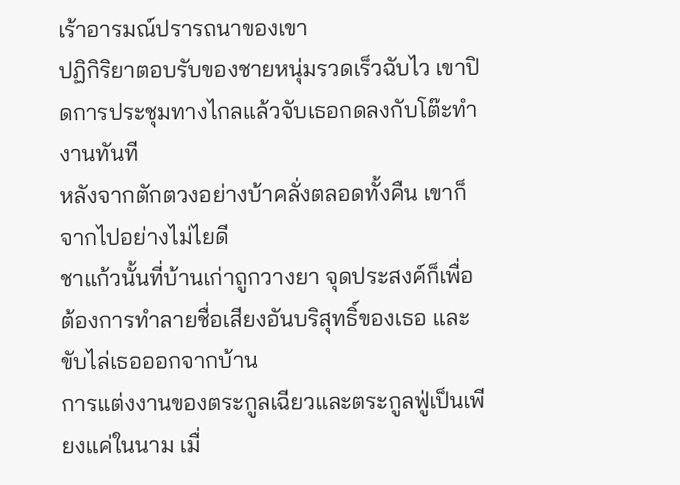เร้าอารมณ์ปรารถนาของเขา
ปฏิกิริยาตอบรับของชายหนุ่มรวดเร็วฉับไว เขาปิดการประชุมทางไกลแล้วจับเธอกดลงกับโต๊ะทำงานทันที
หลังจากตักตวงอย่างบ้าคลั่งตลอดทั้งคืน เขาก็จากไปอย่างไม่ไยดี
ชาแก้วนั้นที่บ้านเก่าถูกวางยา จุดประสงค์ก็เพื่อต้องการทำลายชื่อเสียงอันบริสุทธิ์ของเธอ และขับไล่เธอออกจากบ้าน
การแต่งงานของตระกูลเฉียวและตระกูลฟู่เป็นเพียงแค่ในนาม เมื่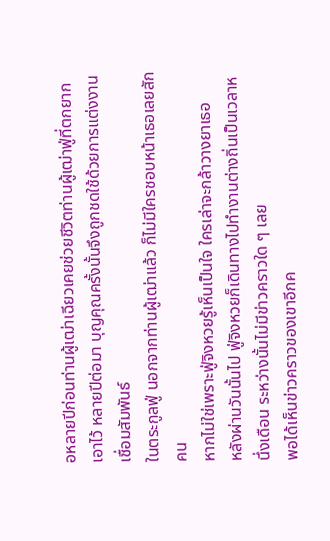อหลายปีก่อนท่านผู้เฒ่าเฉียวเคยช่วยชีวิตท่านผู้เฒ่าฟู่ที่ตกยากเอาไว้ หลายปีต่อมา บุญคุณครั้งนั้นจึงถูกชดใช้ด้วยการแต่งงานเชื่อมสัมพันธ์
ในตระกูลฟู่ นอกจากท่านผู้เฒ่าแล้ว ก็ไม่มีใครชอบหน้าเธอเลยสักคน
หากไม่ใช่เพราะฟู่จิงหวยรู้เห็นเป็นใจ ใครเล่าจะกล้าวางยาเธอ
หลังผ่านวันนั้นไป ฟู่จิงหวยก็เดินทางไปทำงานต่างถิ่นเป็นเวลาหนึ่งเดือน ระหว่างนั้นไม่มีข่าวคราวใด ๆ เลย
พอได้เห็นข่าวคราวของเขาอีกค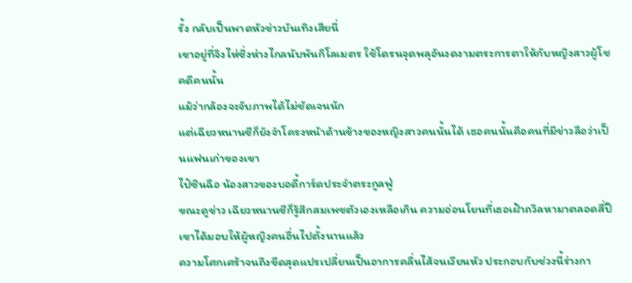รั้ง กลับเป็นพาดหัวข่าวบันเทิงเสียนี่
เขาอยู่ที่จิงไห่ซึ่งห่างไกลนับพันกิโลเมตร ใช้โดรนจุดพลุอันงดงามตระการตาให้กับหญิงสาวผู้โชคดีคนนั้น
แม้ว่ากล้องจะจับภาพได้ไม่ชัดเจนนัก
แต่เฉียวหนานซีก็ยังจำโครงหน้าด้านข้างของหญิงสาวคนนั้นได้ เธอคนนั้นคือคนที่มีข่าวลือว่าเป็นแฟนเก่าของเขา
ไป๋ซินฉือ น้องสาวของบอดี้การ์ดประจำตระกูลฟู่
ขณะดูข่าว เฉียวหนานซีก็รู้สึกสมเพชตัวเองเหลือเกิน ความอ่อนโยนที่เธอเฝ้าถวิลหามาตลอดสี่ปี เขาได้มอบให้ผู้หญิงคนอื่นไปตั้งนานแล้ว
ความโศกเศร้าจนถึงขีดสุดแปรเปลี่ยนเป็นอาการคลื่นไส้จนเวียนหัว ประกอบกับช่วงนี้ร่างกา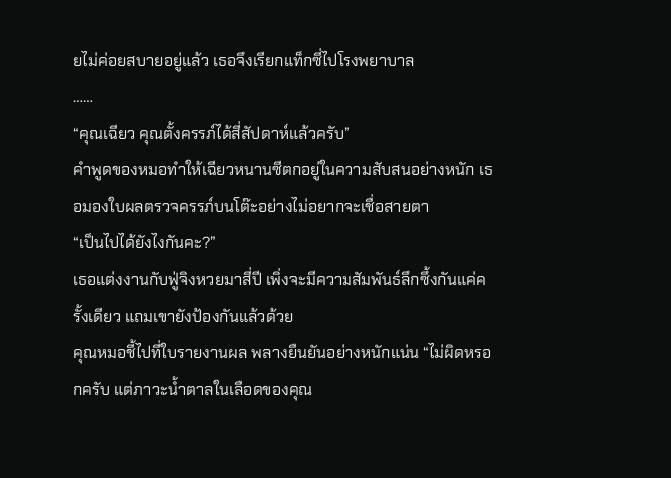ยไม่ค่อยสบายอยู่แล้ว เธอจึงเรียกแท็กซี่ไปโรงพยาบาล
……
“คุณเฉียว คุณตั้งครรภ์ได้สี่สัปดาห์แล้วครับ”
คำพูดของหมอทำให้เฉียวหนานซีตกอยู่ในความสับสนอย่างหนัก เธอมองใบผลตรวจครรภ์บนโต๊ะอย่างไม่อยากจะเชื่อสายตา
“เป็นไปได้ยังไงกันคะ?”
เธอแต่งงานกับฟู่จิงหวยมาสี่ปี เพิ่งจะมีความสัมพันธ์ลึกซึ้งกันแค่ครั้งเดียว แถมเขายังป้องกันแล้วด้วย
คุณหมอชี้ไปที่ใบรายงานผล พลางยืนยันอย่างหนักแน่น “ไม่ผิดหรอกครับ แต่ภาวะน้ำตาลในเลือดของคุณ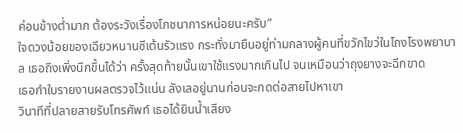ค่อนข้างต่ำมาก ต้องระวังเรื่องโภชนาการหน่อยนะครับ”
ใจดวงน้อยของเฉียวหนานซีเต้นรัวแรง กระทั่งมายืนอยู่ท่ามกลางผู้คนที่ขวักไขว่ในโถงโรงพยาบาล เธอถึงเพิ่งนึกขึ้นได้ว่า ครั้งสุดท้ายนั้นเขาใช้แรงมากเกินไป จนเหมือนว่าถุงยางจะฉีกขาด
เธอกำใบรายงานผลตรวจไว้แน่น ลังเลอยู่นานก่อนจะกดต่อสายไปหาเขา
วินาทีที่ปลายสายรับโทรศัพท์ เธอได้ยินน้ำเสียง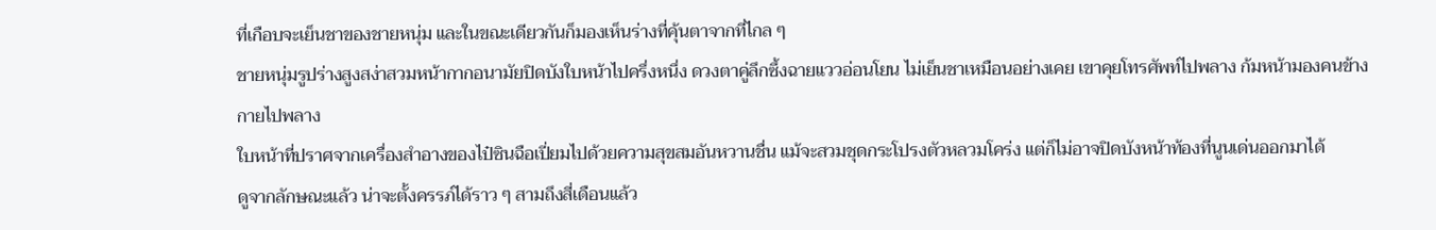ที่เกือบจะเย็นชาของชายหนุ่ม และในขณะเดียวกันก็มองเห็นร่างที่คุ้นตาจากที่ไกล ๆ
ชายหนุ่มรูปร่างสูงสง่าสวมหน้ากากอนามัยปิดบังใบหน้าไปครึ่งหนึ่ง ดวงตาคู่ลึกซึ้งฉายแววอ่อนโยน ไม่เย็นชาเหมือนอย่างเคย เขาคุยโทรศัพท์ไปพลาง ก้มหน้ามองคนข้างกายไปพลาง
ใบหน้าที่ปราศจากเครื่องสำอางของไป๋ซินฉือเปี่ยมไปด้วยความสุขสมอันหวานชื่น แม้จะสวมชุดกระโปรงตัวหลวมโคร่ง แต่ก็ไม่อาจปิดบังหน้าท้องที่นูนเด่นออกมาได้
ดูจากลักษณะแล้ว น่าจะตั้งครรภ์ได้ราว ๆ สามถึงสี่เดือนแล้ว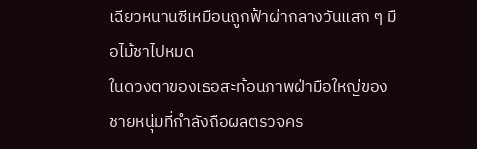เฉียวหนานซีเหมือนถูกฟ้าผ่ากลางวันแสก ๆ มือไม้ชาไปหมด
ในดวงตาของเธอสะท้อนภาพฝ่ามือใหญ่ของชายหนุ่มที่กำลังถือผลตรวจคร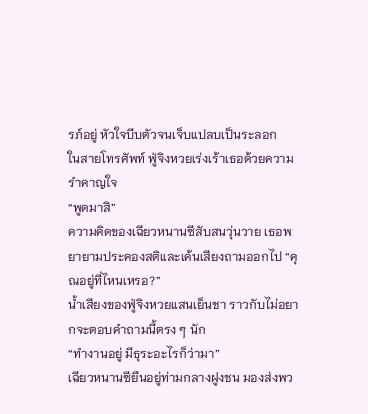รภ์อยู่ หัวใจบีบตัวจนเจ็บแปลบเป็นระลอก
ในสายโทรศัพท์ ฟู่จิงหวยเร่งเร้าเธอด้วยความรำคาญใจ
“พูดมาสิ”
ความคิดของเฉียวหนานซีสับสนวุ่นวาย เธอพยายามประคองสติและเค้นเสียงถามออกไป “คุณอยู่ที่ไหนเหรอ?”
น้ำเสียงของฟู่จิงหวยแสนเย็นชา ราวกับไม่อยากจะตอบคำถามนี้ตรง ๆ นัก
“ทำงานอยู่ มีธุระอะไรก็ว่ามา”
เฉียวหนานซียืนอยู่ท่ามกลางฝูงชน มองส่งพว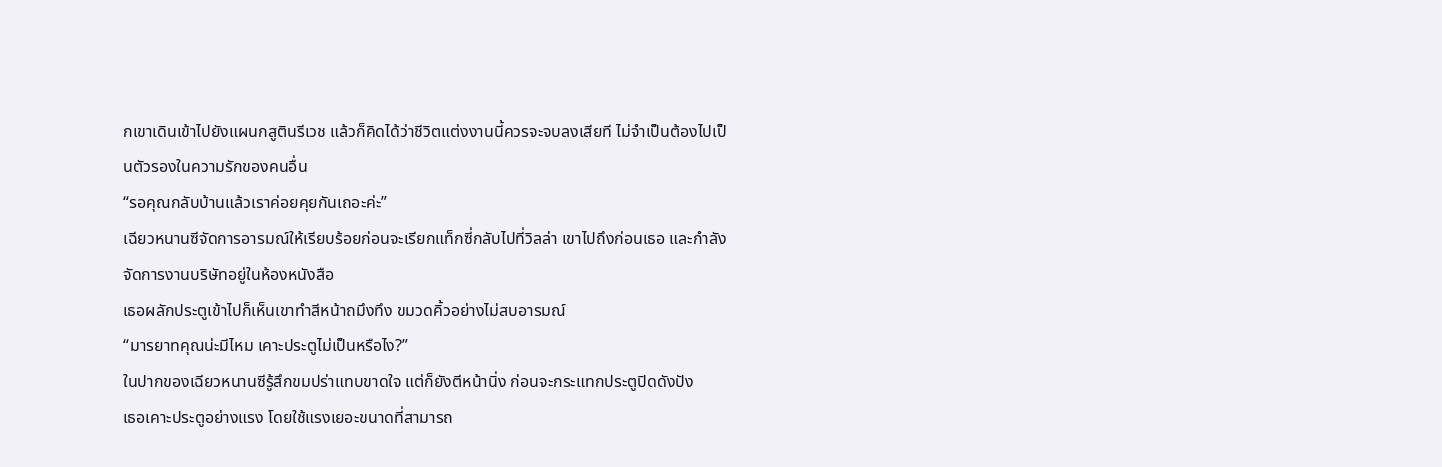กเขาเดินเข้าไปยังแผนกสูตินรีเวช แล้วก็คิดได้ว่าชีวิตแต่งงานนี้ควรจะจบลงเสียที ไม่จำเป็นต้องไปเป็นตัวรองในความรักของคนอื่น
“รอคุณกลับบ้านแล้วเราค่อยคุยกันเถอะค่ะ”
เฉียวหนานซีจัดการอารมณ์ให้เรียบร้อยก่อนจะเรียกแท็กซี่กลับไปที่วิลล่า เขาไปถึงก่อนเธอ และกำลังจัดการงานบริษัทอยู่ในห้องหนังสือ
เธอผลักประตูเข้าไปก็เห็นเขาทำสีหน้าถมึงทึง ขมวดคิ้วอย่างไม่สบอารมณ์
“มารยาทคุณน่ะมีไหม เคาะประตูไม่เป็นหรือไง?”
ในปากของเฉียวหนานซีรู้สึกขมปร่าแทบขาดใจ แต่ก็ยังตีหน้านิ่ง ก่อนจะกระแทกประตูปิดดังปัง
เธอเคาะประตูอย่างแรง โดยใช้แรงเยอะขนาดที่สามารถ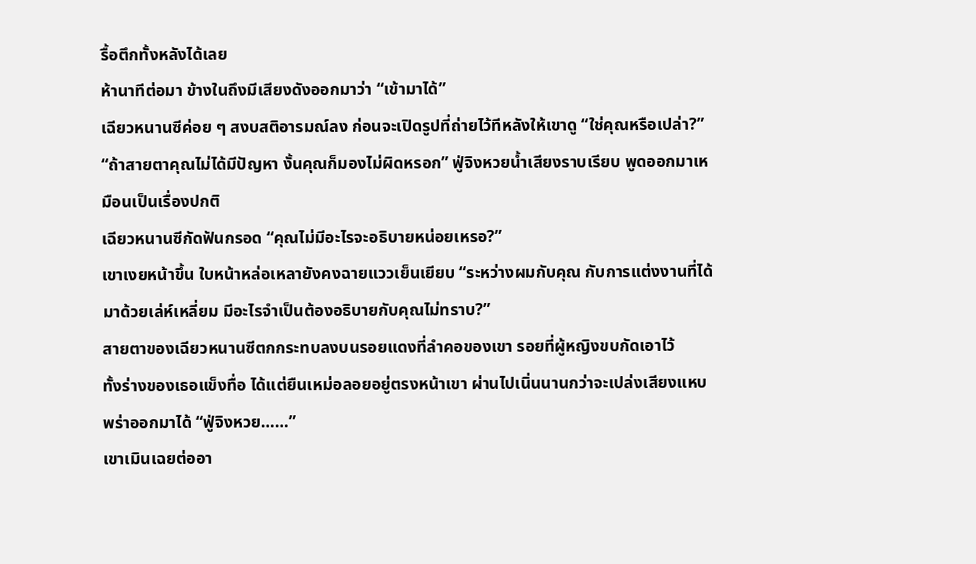รื้อตึกทั้งหลังได้เลย
ห้านาทีต่อมา ข้างในถึงมีเสียงดังออกมาว่า “เข้ามาได้”
เฉียวหนานซีค่อย ๆ สงบสติอารมณ์ลง ก่อนจะเปิดรูปที่ถ่ายไว้ทีหลังให้เขาดู “ใช่คุณหรือเปล่า?”
“ถ้าสายตาคุณไม่ได้มีปัญหา งั้นคุณก็มองไม่ผิดหรอก” ฟู่จิงหวยน้ำเสียงราบเรียบ พูดออกมาเหมือนเป็นเรื่องปกติ
เฉียวหนานซีกัดฟันกรอด “คุณไม่มีอะไรจะอธิบายหน่อยเหรอ?”
เขาเงยหน้าขึ้น ใบหน้าหล่อเหลายังคงฉายแววเย็นเยียบ “ระหว่างผมกับคุณ กับการแต่งงานที่ได้มาด้วยเล่ห์เหลี่ยม มีอะไรจำเป็นต้องอธิบายกับคุณไม่ทราบ?”
สายตาของเฉียวหนานซีตกกระทบลงบนรอยแดงที่ลำคอของเขา รอยที่ผู้หญิงขบกัดเอาไว้
ทั้งร่างของเธอแข็งทื่อ ได้แต่ยืนเหม่อลอยอยู่ตรงหน้าเขา ผ่านไปเนิ่นนานกว่าจะเปล่งเสียงแหบพร่าออกมาได้ “ฟู่จิงหวย……”
เขาเมินเฉยต่ออา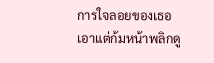การใจลอยของเธอ เอาแต่ก้มหน้าพลิกดู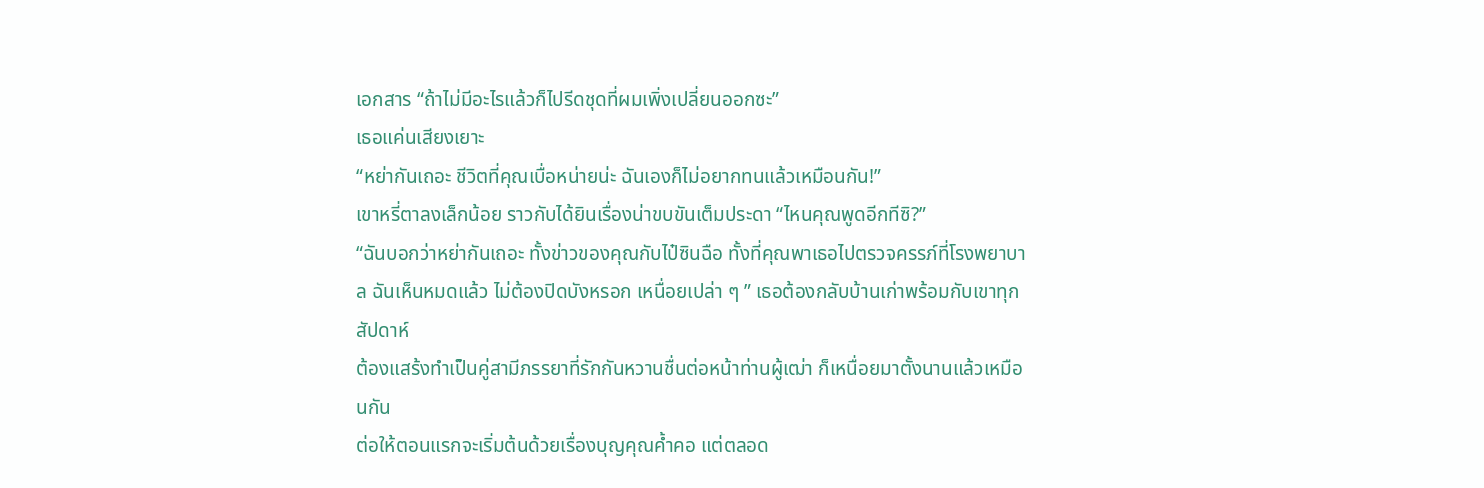เอกสาร “ถ้าไม่มีอะไรแล้วก็ไปรีดชุดที่ผมเพิ่งเปลี่ยนออกซะ”
เธอแค่นเสียงเยาะ
“หย่ากันเถอะ ชีวิตที่คุณเบื่อหน่ายน่ะ ฉันเองก็ไม่อยากทนแล้วเหมือนกัน!”
เขาหรี่ตาลงเล็กน้อย ราวกับได้ยินเรื่องน่าขบขันเต็มประดา “ไหนคุณพูดอีกทีซิ?”
“ฉันบอกว่าหย่ากันเถอะ ทั้งข่าวของคุณกับไป๋ซินฉือ ทั้งที่คุณพาเธอไปตรวจครรภ์ที่โรงพยาบาล ฉันเห็นหมดแล้ว ไม่ต้องปิดบังหรอก เหนื่อยเปล่า ๆ ” เธอต้องกลับบ้านเก่าพร้อมกับเขาทุกสัปดาห์
ต้องแสร้งทำเป็นคู่สามีภรรยาที่รักกันหวานชื่นต่อหน้าท่านผู้เฒ่า ก็เหนื่อยมาตั้งนานแล้วเหมือนกัน
ต่อให้ตอนแรกจะเริ่มต้นด้วยเรื่องบุญคุณค้ำคอ แต่ตลอด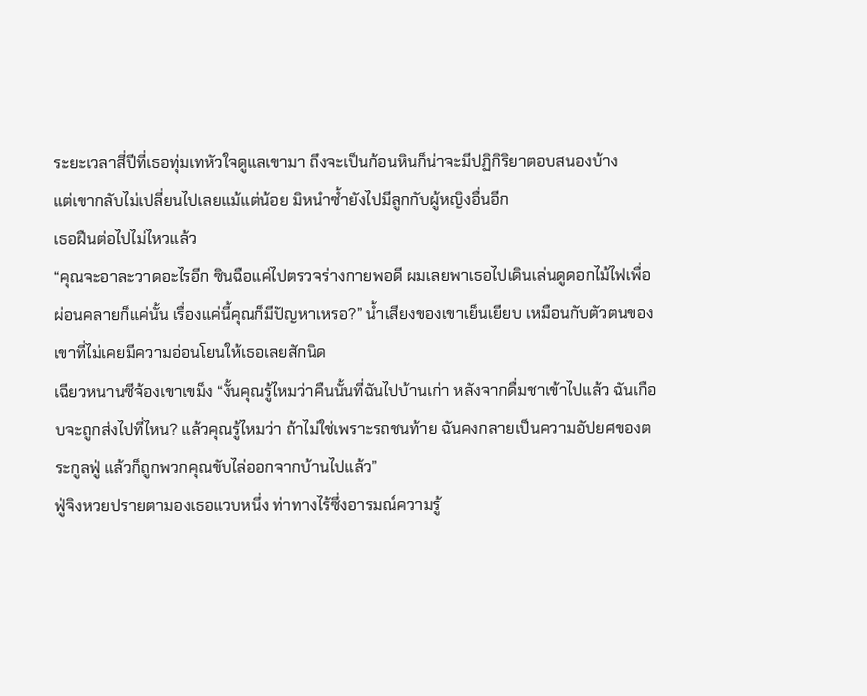ระยะเวลาสี่ปีที่เธอทุ่มเทหัวใจดูแลเขามา ถึงจะเป็นก้อนหินก็น่าจะมีปฏิกิริยาตอบสนองบ้าง
แต่เขากลับไม่เปลี่ยนไปเลยแม้แต่น้อย มิหนำซ้ำยังไปมีลูกกับผู้หญิงอื่นอีก
เธอฝืนต่อไปไม่ไหวแล้ว
“คุณจะอาละวาดอะไรอีก ซินฉือแค่ไปตรวจร่างกายพอดี ผมเลยพาเธอไปเดินเล่นดูดอกไม้ไฟเพื่อผ่อนคลายก็แค่นั้น เรื่องแค่นี้คุณก็มีปัญหาเหรอ?” น้ำเสียงของเขาเย็นเยียบ เหมือนกับตัวตนของเขาที่ไม่เคยมีความอ่อนโยนให้เธอเลยสักนิด
เฉียวหนานซีจ้องเขาเขม็ง “งั้นคุณรู้ไหมว่าคืนนั้นที่ฉันไปบ้านเก่า หลังจากดื่มชาเข้าไปแล้ว ฉันเกือบจะถูกส่งไปที่ไหน? แล้วคุณรู้ไหมว่า ถ้าไม่ใช่เพราะรถชนท้าย ฉันคงกลายเป็นความอัปยศของตระกูลฟู่ แล้วก็ถูกพวกคุณขับไล่ออกจากบ้านไปแล้ว”
ฟู่จิงหวยปรายตามองเธอแวบหนึ่ง ท่าทางไร้ซึ่งอารมณ์ความรู้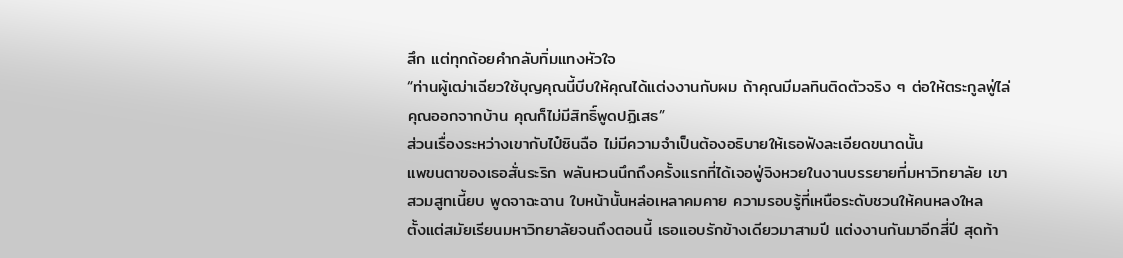สึก แต่ทุกถ้อยคำกลับทิ่มแทงหัวใจ
“ท่านผู้เฒ่าเฉียวใช้บุญคุณนี้บีบให้คุณได้แต่งงานกับผม ถ้าคุณมีมลทินติดตัวจริง ๆ ต่อให้ตระกูลฟู่ไล่คุณออกจากบ้าน คุณก็ไม่มีสิทธิ์พูดปฏิเสธ”
ส่วนเรื่องระหว่างเขากับไป๋ซินฉือ ไม่มีความจำเป็นต้องอธิบายให้เธอฟังละเอียดขนาดนั้น
แพขนตาของเธอสั่นระริก พลันหวนนึกถึงครั้งแรกที่ได้เจอฟู่จิงหวยในงานบรรยายที่มหาวิทยาลัย เขาสวมสูทเนี้ยบ พูดจาฉะฉาน ใบหน้านั้นหล่อเหลาคมคาย ความรอบรู้ที่เหนือระดับชวนให้คนหลงใหล
ตั้งแต่สมัยเรียนมหาวิทยาลัยจนถึงตอนนี้ เธอแอบรักข้างเดียวมาสามปี แต่งงานกันมาอีกสี่ปี สุดท้า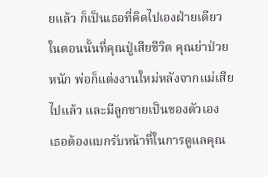ยแล้ว ก็เป็นเธอที่คิดไปเองฝ่ายเดียว
ในตอนนั้นที่คุณปู่เสียชีวิต คุณย่าป่วยหนัก พ่อก็แต่งงานใหม่หลังจากแม่เสียไปแล้ว และมีลูกชายเป็นของตัวเอง
เธอต้องแบกรับหน้าที่ในการดูแลคุณ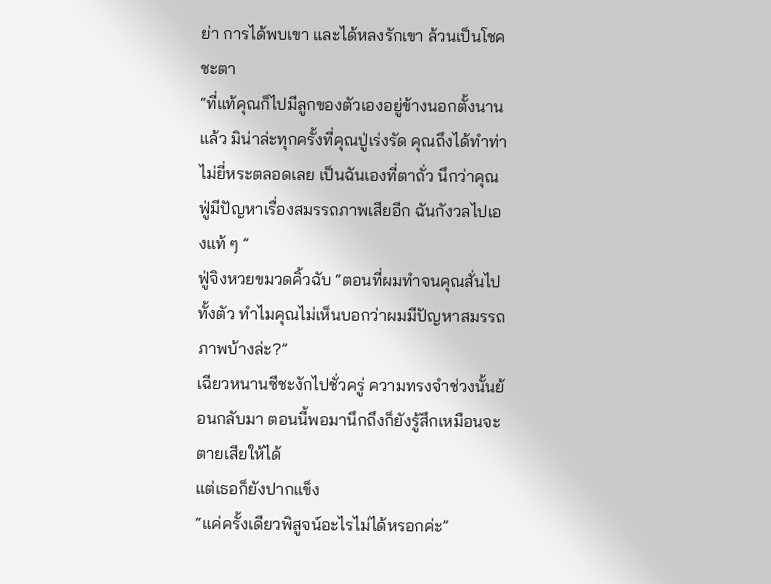ย่า การได้พบเขา และได้หลงรักเขา ล้วนเป็นโชคชะตา
“ที่แท้คุณก็ไปมีลูกของตัวเองอยู่ข้างนอกตั้งนานแล้ว มิน่าล่ะทุกครั้งที่คุณปู่เร่งรัด คุณถึงได้ทำท่าไม่ยี่หระตลอดเลย เป็นฉันเองที่ตาถั่ว นึกว่าคุณฟู่มีปัญหาเรื่องสมรรถภาพเสียอีก ฉันกังวลไปเองแท้ ๆ ”
ฟู่จิงหวยขมวดคิ้วฉับ “ตอนที่ผมทำจนคุณสั่นไปทั้งตัว ทำไมคุณไม่เห็นบอกว่าผมมีปัญหาสมรรถภาพบ้างล่ะ?”
เฉียวหนานซีชะงักไปชั่วครู่ ความทรงจำช่วงนั้นย้อนกลับมา ตอนนี้พอมานึกถึงก็ยังรู้สึกเหมือนจะตายเสียให้ได้
แต่เธอก็ยังปากแข็ง
“แค่ครั้งเดียวพิสูจน์อะไรไม่ได้หรอกค่ะ”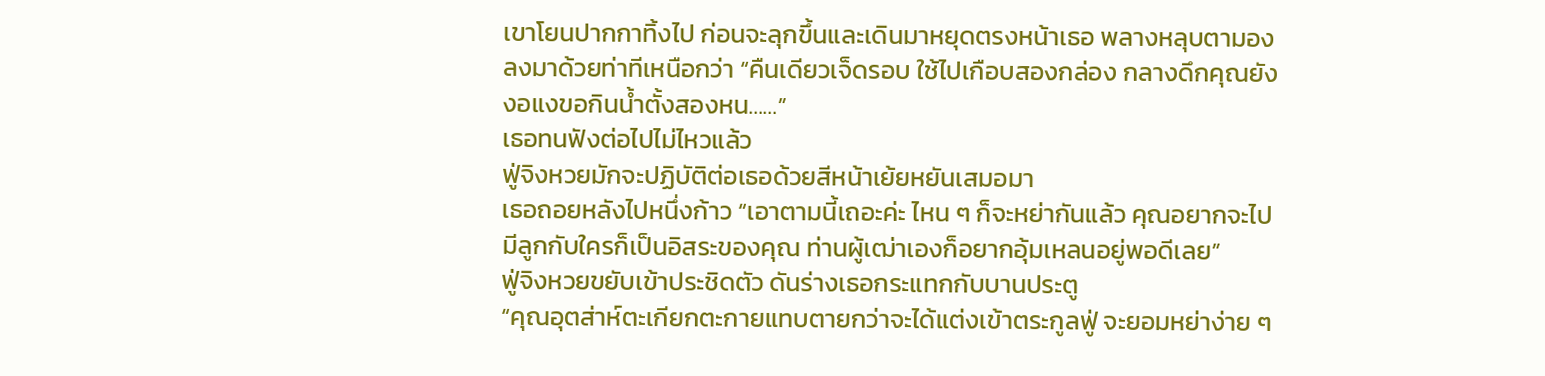เขาโยนปากกาทิ้งไป ก่อนจะลุกขึ้นและเดินมาหยุดตรงหน้าเธอ พลางหลุบตามองลงมาด้วยท่าทีเหนือกว่า “คืนเดียวเจ็ดรอบ ใช้ไปเกือบสองกล่อง กลางดึกคุณยังงอแงขอกินน้ำตั้งสองหน……”
เธอทนฟังต่อไปไม่ไหวแล้ว
ฟู่จิงหวยมักจะปฏิบัติต่อเธอด้วยสีหน้าเย้ยหยันเสมอมา
เธอถอยหลังไปหนึ่งก้าว “เอาตามนี้เถอะค่ะ ไหน ๆ ก็จะหย่ากันแล้ว คุณอยากจะไปมีลูกกับใครก็เป็นอิสระของคุณ ท่านผู้เฒ่าเองก็อยากอุ้มเหลนอยู่พอดีเลย”
ฟู่จิงหวยขยับเข้าประชิดตัว ดันร่างเธอกระแทกกับบานประตู
“คุณอุตส่าห์ตะเกียกตะกายแทบตายกว่าจะได้แต่งเข้าตระกูลฟู่ จะยอมหย่าง่าย ๆ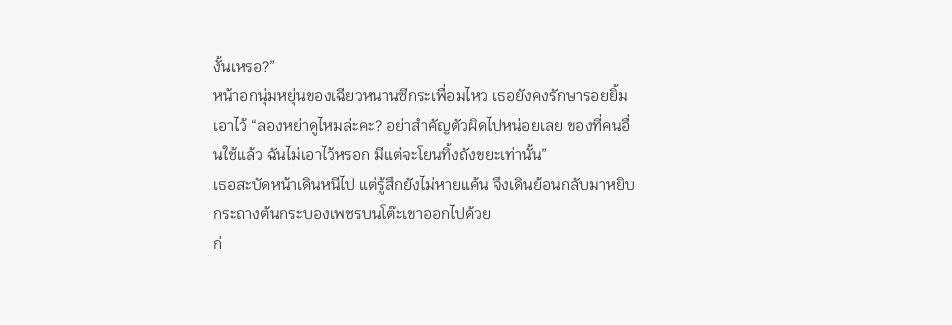งั้นเหรอ?”
หน้าอกนุ่มหยุ่นของเฉียวหนานซีกระเพื่อมไหว เธอยังคงรักษารอยยิ้มเอาไว้ “ลองหย่าดูไหมล่ะคะ? อย่าสำคัญตัวผิดไปหน่อยเลย ของที่คนอื่นใช้แล้ว ฉันไม่เอาไว้หรอก มีแต่จะโยนทิ้งถังขยะเท่านั้น”
เธอสะบัดหน้าเดินหนีไป แต่รู้สึกยังไม่หายแค้น จึงเดินย้อนกลับมาหยิบกระถางต้นกระบองเพชรบนโต๊ะเขาออกไปด้วย
ก่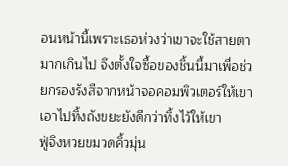อนหน้านี้เพราะเธอห่วงว่าเขาจะใช้สายตามากเกินไป จึงตั้งใจซื้อของชิ้นนี้มาเพื่อช่วยกรองรังสีจากหน้าจอคอมพิวเตอร์ให้เขา
เอาไปทิ้งถังขยะยังดีกว่าทิ้งไว้ให้เขา
ฟู่จิงหวยขมวดคิ้วมุ่น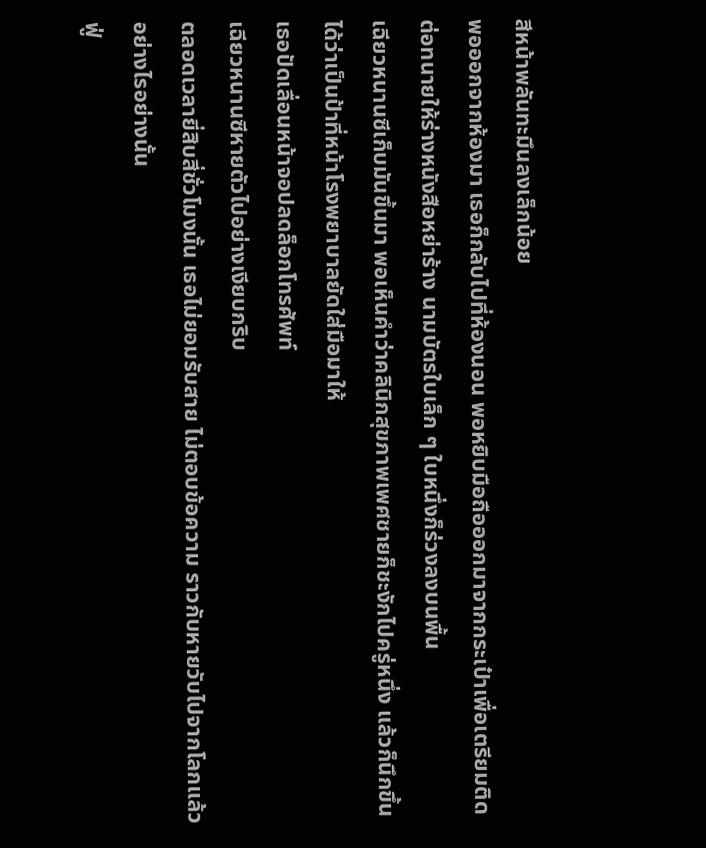สีหน้าพลันทะมึนลงเล็กน้อย
พอออกจากห้องมา เธอก็กลับไปที่ห้องนอน พอหยิบมือถือออกมาจากกระเป๋าเพื่อเตรียมติดต่อทนายให้ร่างหนังสือหย่าร้าง นามบัตรใบเล็ก ๆ ใบหนึ่งก็ร่วงลงบนพื้น
เฉียวหนานซีเก็บมันขึ้นมา พอเห็นคำว่าคลินิกสุขภาพเพศชายก็ชะงักไปครู่หนึ่ง แล้วก็นึกขึ้นได้ว่าเป็นป้าที่หน้าโรงพยาบาลยัดใส่มือมาให้
เธอปัดเลื่อนหน้าจอปลดล็อกโทรศัพท์
เฉียวหนานซีหายตัวไปอย่างเงียบกริบ
ตลอดเวลายี่สิบสี่ชั่วโมงนั้น เธอไม่ยอมรับสาย ไม่ตอบข้อความ ราวกับหายวับไปจากโลกแล้วอย่างไรอย่างนั้น
ฟู่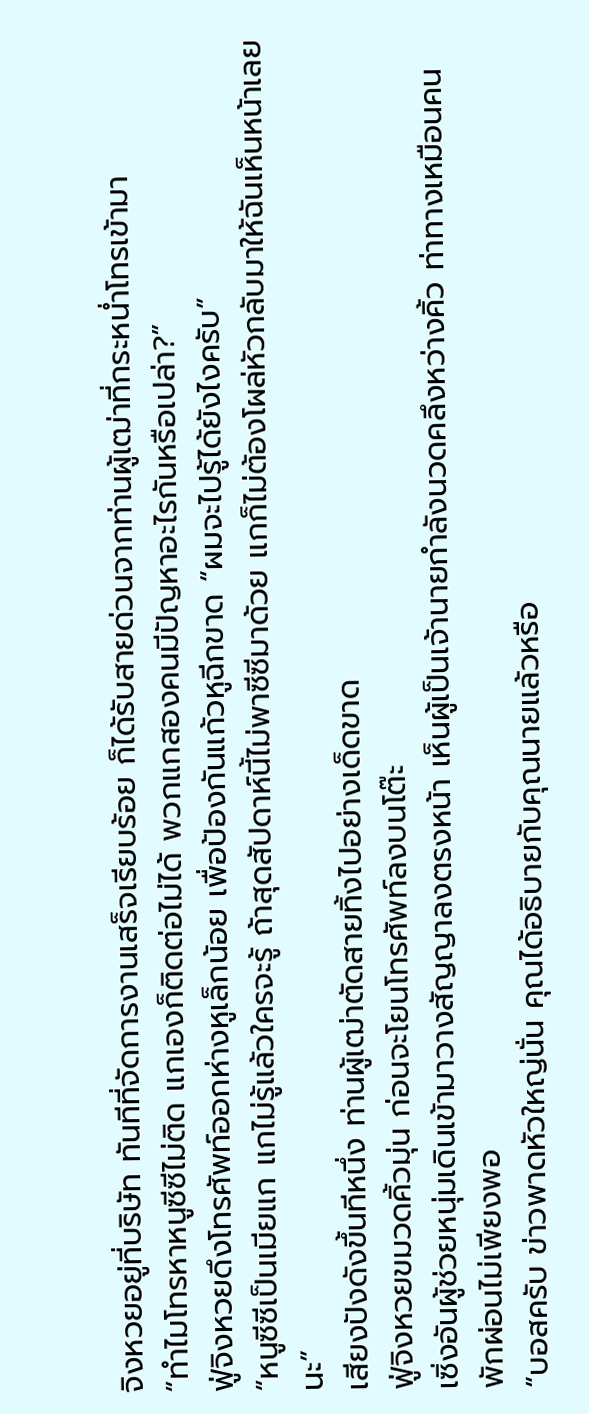จิงหวยอยู่ที่บริษัท ทันทีที่จัดการงานเสร็จเรียบร้อย ก็ได้รับสายด่วนจากท่านผู้เฒ่าที่กระหน่ำโทรเข้ามา
“ทำไมโทรหาหนูซีซีไม่ติด แกเองก็ติดต่อไม่ได้ พวกแกสองคนมีปัญหาอะไรกันหรือเปล่า?”
ฟู่จิงหวยดึงโทรศัพท์ออกห่างหูเล็กน้อย เพื่อป้องกันแก้วหูฉีกขาด “ผมจะไปรู้ได้ยังไงครับ”
“หนูซีซีเป็นเมียแก แกไม่รู้แล้วใครจะรู้ ถ้าสุดสัปดาห์นี้ไม่พาซีซีมาด้วย แกก็ไม่ต้องโผล่หัวกลับมาให้ฉันเห็นหน้าเลยนะ”
เสียงปังดังขึ้นทีหนึ่ง ท่านผู้เฒ่าตัดสายทิ้งไปอย่างเด็ดขาด
ฟู่จิงหวยขมวดคิ้วมุ่น ก่อนจะโยนโทรศัพท์ลงบนโต๊ะ
เซิ่งอันผู้ช่วยหนุ่มเดินเข้ามาวางสัญญาลงตรงหน้า เห็นผู้เป็นเจ้านายกำลังนวดคลึงหว่างคิ้ว ท่าทางเหมือนคนพักผ่อนไม่เพียงพอ
“บอสครับ ข่าวพาดหัวใหญ่นั่น คุณได้อธิบายกับคุณนายแล้วหรือ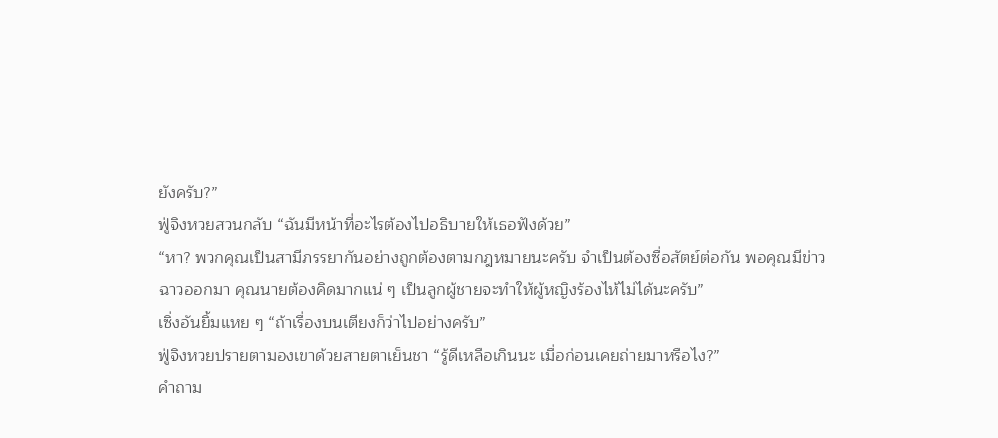ยังครับ?”
ฟู่จิงหวยสวนกลับ “ฉันมีหน้าที่อะไรต้องไปอธิบายให้เธอฟังด้วย”
“หา? พวกคุณเป็นสามีภรรยากันอย่างถูกต้องตามกฎหมายนะครับ จำเป็นต้องซื่อสัตย์ต่อกัน พอคุณมีข่าวฉาวออกมา คุณนายต้องคิดมากแน่ ๆ เป็นลูกผู้ชายจะทำให้ผู้หญิงร้องไห้ไม่ได้นะครับ”
เซิ่งอันยิ้มแหย ๆ “ถ้าเรื่องบนเตียงก็ว่าไปอย่างครับ”
ฟู่จิงหวยปรายตามองเขาด้วยสายตาเย็นชา “รู้ดีเหลือเกินนะ เมื่อก่อนเคยถ่ายมาหรือไง?”
คำถาม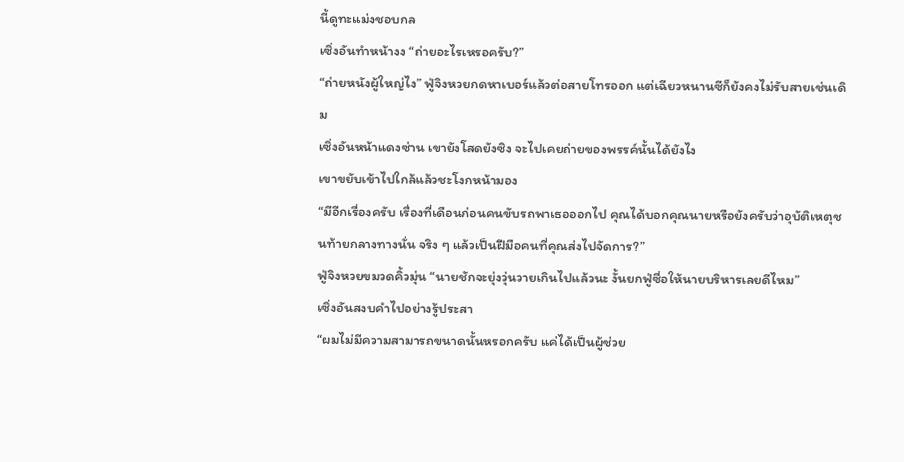นี้ดูทะแม่งชอบกล
เซิ่งอันทำหน้างง “ถ่ายอะไรเหรอครับ?”
“ถ่ายหนังผู้ใหญ่ไง” ฟู่จิงหวยกดหาเบอร์แล้วต่อสายโทรออก แต่เฉียวหนานซีก็ยังคงไม่รับสายเช่นเดิม
เซิ่งอันหน้าแดงซ่าน เขายังโสดยังซิง จะไปเคยถ่ายของพรรค์นั้นได้ยังไง
เขาขยับเข้าไปใกล้แล้วชะโงกหน้ามอง
“มีอีกเรื่องครับ เรื่องที่เดือนก่อนคนขับรถพาเธอออกไป คุณได้บอกคุณนายหรือยังครับว่าอุบัติเหตุชนท้ายกลางทางนั่น จริง ๆ แล้วเป็นฝีมือคนที่คุณส่งไปจัดการ?”
ฟู่จิงหวยขมวดคิ้วมุ่น “นายชักจะยุ่งวุ่นวายเกินไปแล้วนะ งั้นยกฟู่ซื่อให้นายบริหารเลยดีไหม”
เซิ่งอันสงบคำไปอย่างรู้ประสา
“ผมไม่มีความสามารถขนาดนั้นหรอกครับ แค่ได้เป็นผู้ช่วย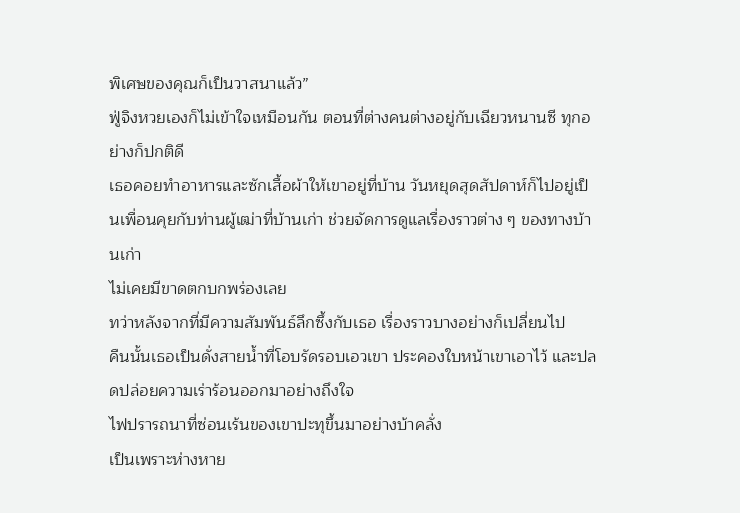พิเศษของคุณก็เป็นวาสนาแล้ว”
ฟู่จิงหวยเองก็ไม่เข้าใจเหมือนกัน ตอนที่ต่างคนต่างอยู่กับเฉียวหนานซี ทุกอย่างก็ปกติดี
เธอคอยทำอาหารและซักเสื้อผ้าให้เขาอยู่ที่บ้าน วันหยุดสุดสัปดาห์ก็ไปอยู่เป็นเพื่อนคุยกับท่านผู้เฒ่าที่บ้านเก่า ช่วยจัดการดูแลเรื่องราวต่าง ๆ ของทางบ้านเก่า
ไม่เคยมีขาดตกบกพร่องเลย
ทว่าหลังจากที่มีความสัมพันธ์ลึกซึ้งกับเธอ เรื่องราวบางอย่างก็เปลี่ยนไป
คืนนั้นเธอเป็นดั่งสายน้ำที่โอบรัดรอบเอวเขา ประคองใบหน้าเขาเอาไว้ และปลดปล่อยความเร่าร้อนออกมาอย่างถึงใจ
ไฟปรารถนาที่ซ่อนเร้นของเขาปะทุขึ้นมาอย่างบ้าคลั่ง
เป็นเพราะห่างหาย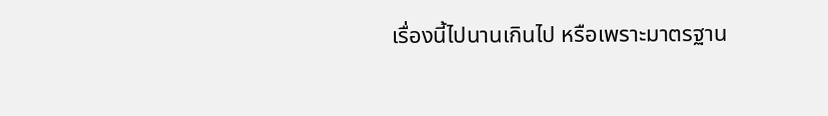เรื่องนี้ไปนานเกินไป หรือเพราะมาตรฐาน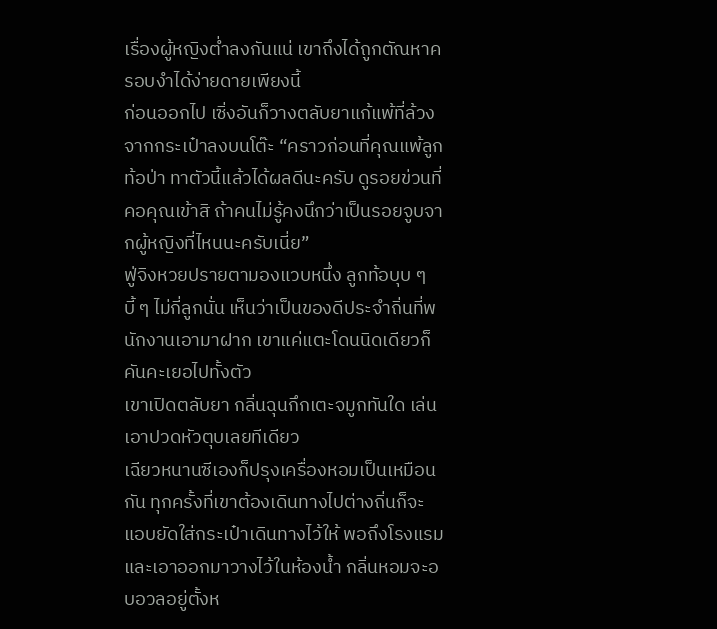เรื่องผู้หญิงต่ำลงกันแน่ เขาถึงได้ถูกตัณหาครอบงำได้ง่ายดายเพียงนี้
ก่อนออกไป เซิ่งอันก็วางตลับยาแก้แพ้ที่ล้วงจากกระเป๋าลงบนโต๊ะ “คราวก่อนที่คุณแพ้ลูกท้อป่า ทาตัวนี้แล้วได้ผลดีนะครับ ดูรอยข่วนที่คอคุณเข้าสิ ถ้าคนไม่รู้คงนึกว่าเป็นรอยจูบจากผู้หญิงที่ไหนนะครับเนี่ย”
ฟู่จิงหวยปรายตามองแวบหนึ่ง ลูกท้อบุบ ๆ บี้ ๆ ไม่กี่ลูกนั่น เห็นว่าเป็นของดีประจำถิ่นที่พนักงานเอามาฝาก เขาแค่แตะโดนนิดเดียวก็คันคะเยอไปทั้งตัว
เขาเปิดตลับยา กลิ่นฉุนกึกเตะจมูกทันใด เล่นเอาปวดหัวตุบเลยทีเดียว
เฉียวหนานซีเองก็ปรุงเครื่องหอมเป็นเหมือนกัน ทุกครั้งที่เขาต้องเดินทางไปต่างถิ่นก็จะแอบยัดใส่กระเป๋าเดินทางไว้ให้ พอถึงโรงแรมและเอาออกมาวางไว้ในห้องน้ำ กลิ่นหอมจะอบอวลอยู่ตั้งห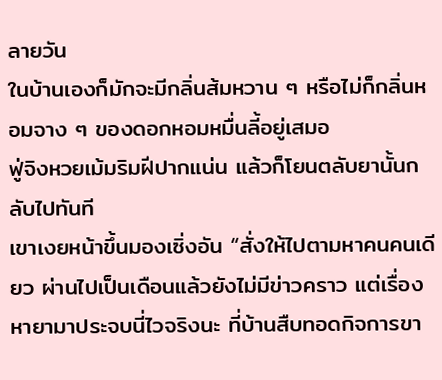ลายวัน
ในบ้านเองก็มักจะมีกลิ่นส้มหวาน ๆ หรือไม่ก็กลิ่นหอมจาง ๆ ของดอกหอมหมื่นลี้อยู่เสมอ
ฟู่จิงหวยเม้มริมฝีปากแน่น แล้วก็โยนตลับยานั้นกลับไปทันที
เขาเงยหน้าขึ้นมองเซิ่งอัน “สั่งให้ไปตามหาคนคนเดียว ผ่านไปเป็นเดือนแล้วยังไม่มีข่าวคราว แต่เรื่องหายามาประจบนี่ไวจริงนะ ที่บ้านสืบทอดกิจการขา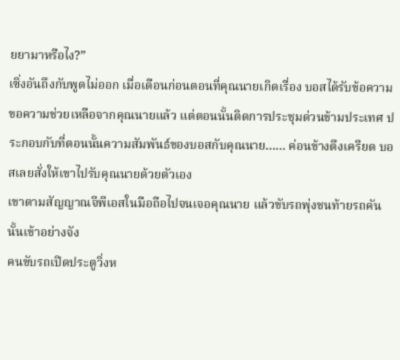ยยามาหรือไง?”
เซิ่งอันถึงกับพูดไม่ออก เมื่อเดือนก่อนตอนที่คุณนายเกิดเรื่อง บอสได้รับข้อความขอความช่วยเหลือจากคุณนายแล้ว แต่ตอนนั้นติดการประชุมด่วนข้ามประเทศ ประกอบกับที่ตอนนั้นความสัมพันธ์ของบอสกับคุณนาย…… ค่อนข้างตึงเครียด บอสเลยสั่งให้เขาไปรับคุณนายด้วยตัวเอง
เขาตามสัญญาณจีพีเอสในมือถือไปจนเจอคุณนาย แล้วขับรถพุ่งชนท้ายรถคันนั้นเข้าอย่างจัง
คนขับรถเปิดประตูวิ่งห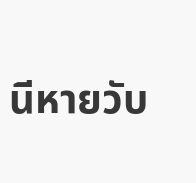นีหายวับ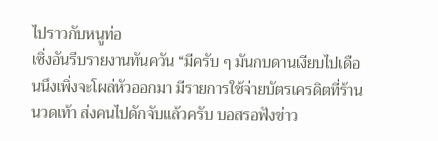ไปราวกับหนูท่อ
เซิ่งอันรีบรายงานทันควัน “มีครับ ๆ มันกบดานเงียบไปเดือนนึงเพิ่งจะโผล่หัวออกมา มีรายการใช้จ่ายบัตรเครดิตที่ร้านนวดเท้า ส่งคนไปดักจับแล้วครับ บอสรอฟังข่าว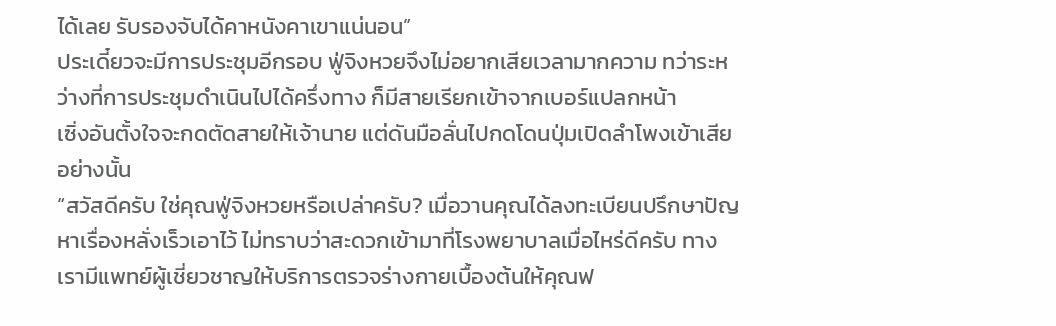ได้เลย รับรองจับได้คาหนังคาเขาแน่นอน”
ประเดี๋ยวจะมีการประชุมอีกรอบ ฟู่จิงหวยจึงไม่อยากเสียเวลามากความ ทว่าระหว่างที่การประชุมดำเนินไปได้ครึ่งทาง ก็มีสายเรียกเข้าจากเบอร์แปลกหน้า
เซิ่งอันตั้งใจจะกดตัดสายให้เจ้านาย แต่ดันมือลั่นไปกดโดนปุ่มเปิดลำโพงเข้าเสียอย่างนั้น
“สวัสดีครับ ใช่คุณฟู่จิงหวยหรือเปล่าครับ? เมื่อวานคุณได้ลงทะเบียนปรึกษาปัญหาเรื่องหลั่งเร็วเอาไว้ ไม่ทราบว่าสะดวกเข้ามาที่โรงพยาบาลเมื่อไหร่ดีครับ ทางเรามีแพทย์ผู้เชี่ยวชาญให้บริการตรวจร่างกายเบื้องต้นให้คุณฟ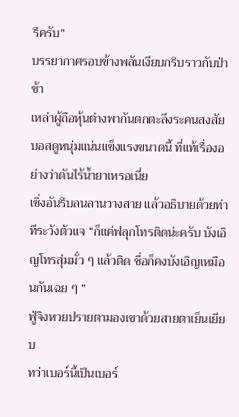รีครับ”
บรรยากาศรอบข้างพลันเงียบกริบราวกับป่าช้า
เหล่าผู้ถือหุ้นต่างพากันตกตะลึงระคนสงสัย บอสดูหนุ่มแน่นแข็งแรงขนาดนี้ ที่แท้เรื่องอย่างว่าดันไร้น้ำยาเหรอเนี่ย
เซิ่งอันรีบลนลานวางสาย แล้วอธิบายด้วยท่าทีระวังตัวแจ “ก็แค่ฟลุกโทรติดน่ะครับ บังเอิญโทรสุ่มมั่ว ๆ แล้วติด ชื่อก็คงบังเอิญเหมือนกันเฉย ๆ ”
ฟู่จิงหวยปรายตามองเขาด้วยสายตาเย็นเยียบ
ทว่าเบอร์นี้เป็นเบอร์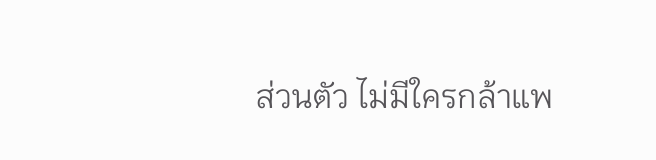ส่วนตัว ไม่มีใครกล้าแพ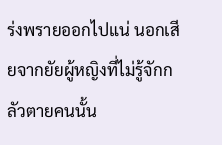ร่งพรายออกไปแน่ นอกเสียจากยัยผู้หญิงที่ไม่รู้จักกลัวตายคนนั้น